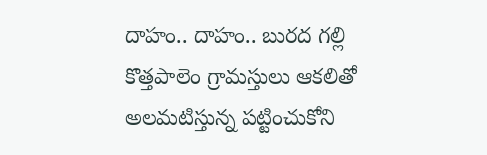దాహం.. దాహం.. బురద గల్లి కొత్తపాలెం గ్రామస్తులు ఆకలితో అలమటిస్తున్న పట్టించుకోని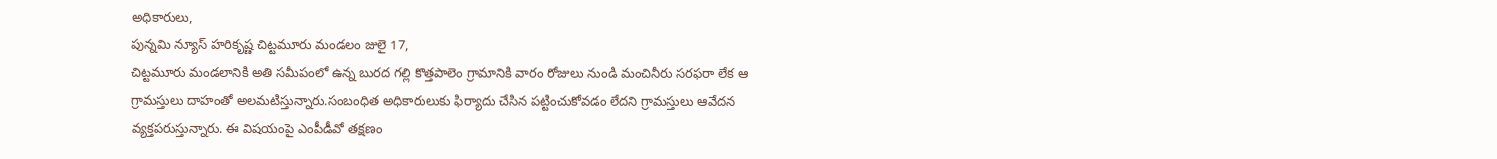అధికారులు,
పున్నమి న్యూస్ హరికృష్ణ చిట్టమూరు మండలం జులై 17,
చిట్టమూరు మండలానికి అతి సమీపంలో ఉన్న బురద గల్లి కొత్తపాలెం గ్రామానికి వారం రోజులు నుండి మంచినీరు సరఫరా లేక ఆ గ్రామస్తులు దాహంతో అలమటిస్తున్నారు.సంబంధిత అధికారులుకు ఫిర్యాదు చేసిన పట్టించుకోవడం లేదని గ్రామస్తులు ఆవేదన వ్యక్తపరుస్తున్నారు. ఈ విషయంపై ఎంపీడీవో తక్షణం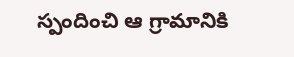స్పందించి ఆ గ్రామానికి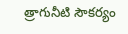త్రాగునీటి సౌకర్యం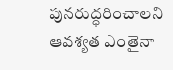పునరుద్ధరించాలని ఆవశ్యత ఎంతైనా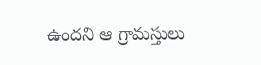ఉందని ఆ గ్రామస్తులు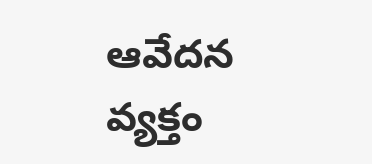ఆవేదన వ్యక్తం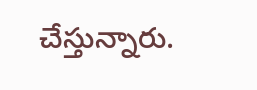చేస్తున్నారు.